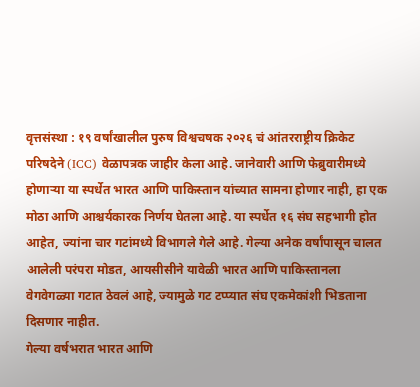वृत्तसंस्था : १९ वर्षांखालील पुरुष विश्वचषक २०२६ चं आंतरराष्ट्रीय क्रिकेट परिषदेने (ICC) वेळापत्रक जाहीर केला आहे. जानेवारी आणि फेब्रुवारीमध्ये होणाऱ्या या स्पर्धेत भारत आणि पाकिस्तान यांच्यात सामना होणार नाही, हा एक मोठा आणि आश्चर्यकारक निर्णय घेतला आहे. या स्पर्धेत १६ संघ सहभागी होत आहेत, ज्यांना चार गटांमध्ये विभागले गेले आहे. गेल्या अनेक वर्षांपासून चालत आलेली परंपरा मोडत, आयसीसीने यावेळी भारत आणि पाकिस्तानला वेगवेगळ्या गटात ठेवलं आहे, ज्यामुळे गट टप्प्यात संघ एकमेकांशी भिडताना दिसणार नाहीत.
गेल्या वर्षभरात भारत आणि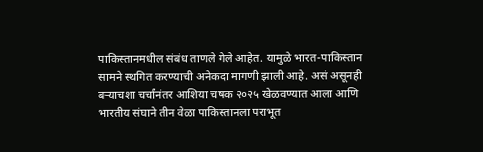पाकिस्तानमधील संबंध ताणले गेले आहेत. यामुळे भारत-पाकिस्तान सामने स्थगित करण्याची अनेकदा मागणी झाली आहे. असं असूनही बऱ्याचशा चर्चांनंतर आशिया चषक २०२५ खेळवण्यात आला आणि भारतीय संघाने तीन वेळा पाकिस्तानला पराभूत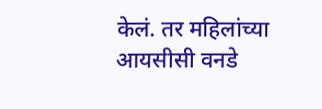केलं. तर महिलांच्या आयसीसी वनडे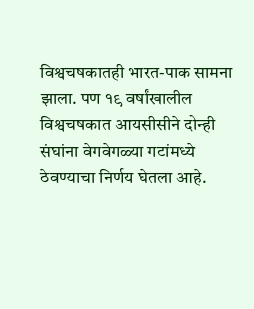विश्वचषकातही भारत-पाक सामना झाला. पण १९ वर्षांखालील विश्वचषकात आयसीसीने दोन्ही संघांना वेगवेगळ्या गटांमध्ये ठेवण्याचा निर्णय घेतला आहे.